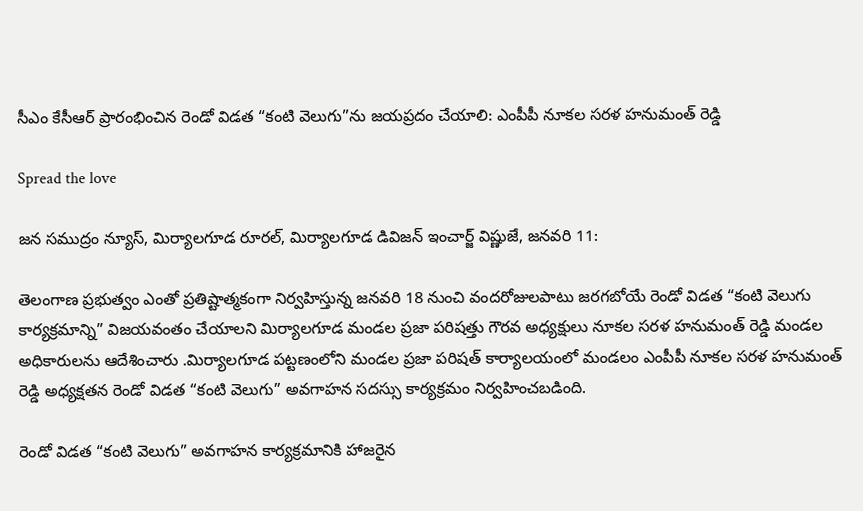సీఎం కేసీఆర్ ప్రారంభించిన రెండో విడత “కంటి వెలుగు”ను జయప్రదం చేయాలి: ఎంపీపీ నూకల సరళ హనుమంత్ రెడ్డి

Spread the love

జన సముద్రం న్యూస్, మిర్యాలగూడ రూరల్, మిర్యాలగూడ డివిజన్ ఇంచార్జ్ విష్ణుజే, జనవరి 11:

తెలంగాణ ప్రభుత్వం ఎంతో ప్రతిష్టాత్మకంగా నిర్వహిస్తున్న జనవరి 18 నుంచి వందరోజులపాటు జరగబోయే రెండో విడత “కంటి వెలుగు కార్యక్రమాన్ని” విజయవంతం చేయాలని మిర్యాలగూడ మండల ప్రజా పరిషత్తు గౌరవ అధ్యక్షులు నూకల సరళ హనుమంత్ రెడ్డి మండల అధికారులను ఆదేశించారు .మిర్యాలగూడ పట్టణంలోని మండల ప్రజా పరిషత్ కార్యాలయంలో మండలం ఎంపీపీ నూకల సరళ హనుమంత్ రెడ్డి అధ్యక్షతన రెండో విడత “కంటి వెలుగు” అవగాహన సదస్సు కార్యక్రమం నిర్వహించబడింది.

రెండో విడత “కంటి వెలుగు” అవగాహన కార్యక్రమానికి హాజరైన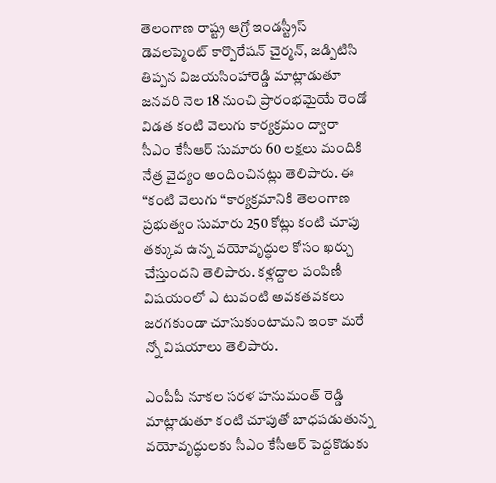తెలంగాణ రాష్ట్ర ఆగ్రో ఇండస్ట్రీస్ డెవలప్మెంట్ కార్పొరేషన్ చైర్మన్, జడ్పిటిసి తిప్పన విజయసింహారెడ్డి మాట్లాడుతూ జనవరి నెల 18 నుంచి ప్రారంభమైయే రెండో విడత కంటి వెలుగు కార్యక్రమం ద్వారా సీఎం కేసీఆర్ సుమారు 60 లక్షలు మందికి నేత్ర వైద్యం అందించినట్లు తెలిపారు. ఈ “కంటి వెలుగు “కార్యక్రమానికి తెలంగాణ ప్రభుత్వం సుమారు 250 కోట్లు కంటి చూపు తక్కువ ఉన్న వయోవృద్ధుల కోసం ఖర్చు చేస్తుందని తెలిపారు. కళ్లద్దాల పంపిణీ విషయంలో ఎ టువంటి అవకతవకలు జరగకుండా చూసుకుంటామని ఇంకా మరే న్నో విషయాలు తెలిపారు.

ఎంపీపీ నూకల సరళ హనుమంత్ రెడ్డి మాట్లాడుతూ కంటి చూపుతో బాధపడుతున్న వయోవృద్ధులకు సీఎం కేసీఆర్ పెద్దకొడుకు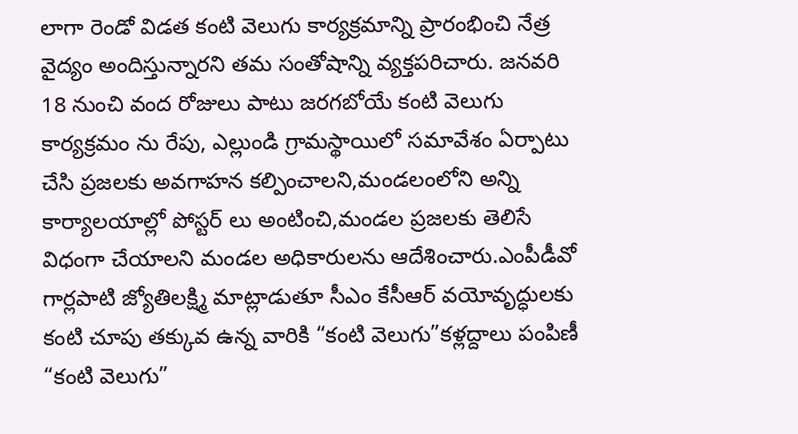లాగా రెండో విడత కంటి వెలుగు కార్యక్రమాన్ని ప్రారంభించి నేత్ర వైద్యం అందిస్తున్నారని తమ సంతోషాన్ని వ్యక్తపరిచారు. జనవరి 18 నుంచి వంద రోజులు పాటు జరగబోయే కంటి వెలుగు కార్యక్రమం ను రేపు, ఎల్లుండి గ్రామస్థాయిలో సమావేశం ఏర్పాటు చేసి ప్రజలకు అవగాహన కల్పించాలని,మండలంలోని అన్ని కార్యాలయాల్లో పోస్టర్ లు అంటించి,మండల ప్రజలకు తెలిసే విధంగా చేయాలని మండల అధికారులను ఆదేశించారు.ఎంపీడీవో గార్లపాటి జ్యోతిలక్ష్మి మాట్లాడుతూ సీఎం కేసీఆర్ వయోవృద్ధులకు కంటి చూపు తక్కువ ఉన్న వారికి “కంటి వెలుగు”కళ్లద్దాలు పంపిణీ “కంటి వెలుగు”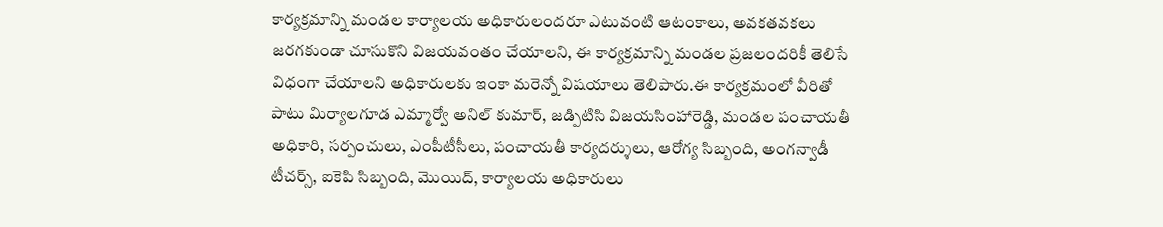కార్యక్రమాన్ని మండల కార్యాలయ అధికారులందరూ ఎటువంటి ఆటంకాలు, అవకతవకలు జరగకుండా చూసుకొని విజయవంతం చేయాలని, ఈ కార్యక్రమాన్ని మండల ప్రజలందరికీ తెలిసే విధంగా చేయాలని అధికారులకు ఇంకా మరెన్నో విషయాలు తెలిపారు.ఈ కార్యక్రమంలో వీరితో పాటు మిర్యాలగూడ ఎమ్మార్వో అనిల్ కుమార్, జడ్పిటిసి విజయసింహారెడ్డి, మండల పంచాయతీ అధికారి, సర్పంచులు, ఎంపీటీసీలు, పంచాయతీ కార్యదర్శులు, ఆరోగ్య సిబ్బంది, అంగన్వాడీ టీచర్స్, ఐకెపి సిబ్బంది, మొయిద్, కార్యాలయ అధికారులు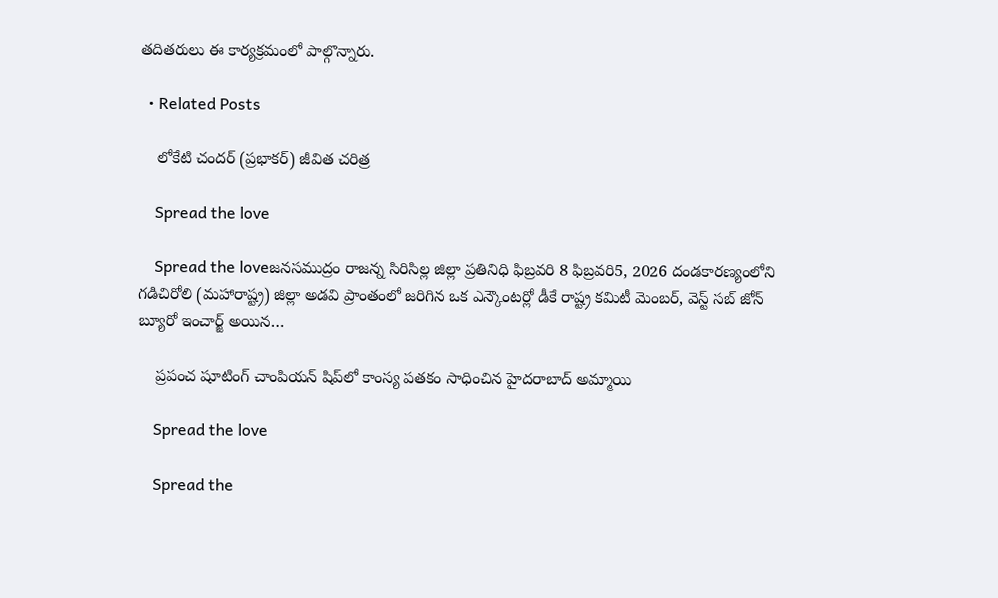తదితరులు ఈ కార్యక్రమంలో పాల్గొన్నారు.

  • Related Posts

    లోకేటి చందర్ (ప్రభాకర్) జీవిత చరిత్ర

    Spread the love

    Spread the loveజనసముద్రం రాజన్న సిరిసిల్ల జిల్లా ప్రతినిధి ఫిబ్రవరి 8 ఫిబ్రవరి5, 2026 దండకారణ్యంలోని గడిచిరోలి (మహారాష్ట్ర) జిల్లా అడవి ప్రాంతంలో జరిగిన ఒక ఎన్కౌంటర్లో డీకే రాష్ట్ర కమిటీ మెంబర్, వెస్ట్ సబ్ జోన్ బ్యూరో ఇంచార్జ్ అయిన…

    ప్రపంచ షూటింగ్ చాంపియన్ షిప్‌లో కాంస్య పతకం సాధించిన హైదరాబాద్ అమ్మాయి

    Spread the love

    Spread the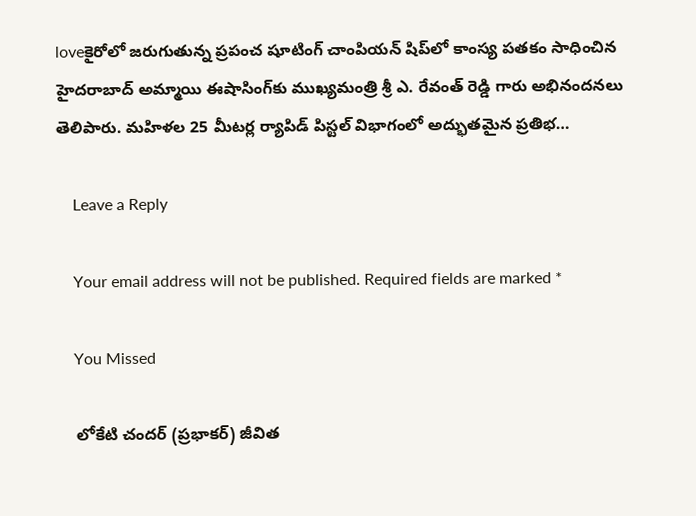loveకైరోలో జరుగుతున్న ప్రపంచ షూటింగ్ చాంపియన్ షిప్‌లో కాంస్య పతకం సాధించిన హైదరాబాద్ అమ్మాయి ఈషాసింగ్‌కు ముఖ్యమంత్రి శ్రీ ఎ. రేవంత్ రెడ్డి గారు అభినందనలు తెలిపారు. మహిళల 25 మీటర్ల ర్యాపిడ్ పిస్టల్ విభాగంలో అద్భుతమైన ప్రతిభ…

    Leave a Reply

    Your email address will not be published. Required fields are marked *

    You Missed

    లోకేటి చందర్ (ప్రభాకర్) జీవిత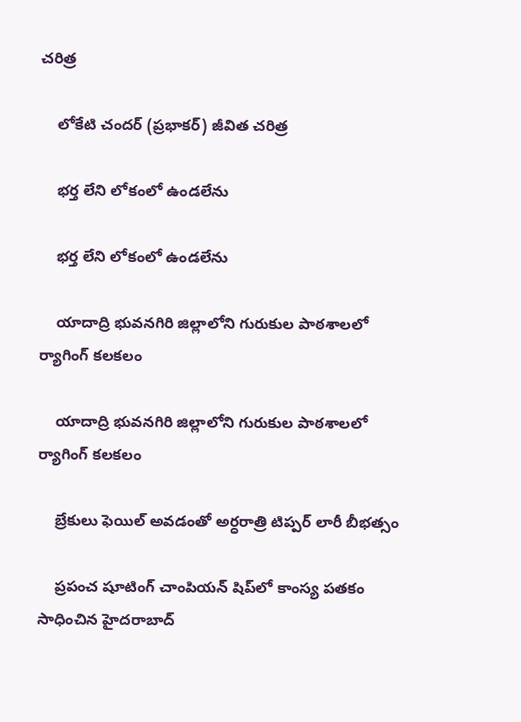చరిత్ర

    లోకేటి చందర్ (ప్రభాకర్) జీవిత చరిత్ర

    భర్త లేని లోకంలో ఉండలేను

    భర్త లేని లోకంలో ఉండలేను

    యాదాద్రి భువనగిరి జిల్లాలోని గురుకుల పాఠశాలలో ర్యాగింగ్ కలకలం

    యాదాద్రి భువనగిరి జిల్లాలోని గురుకుల పాఠశాలలో ర్యాగింగ్ కలకలం

    బ్రేకులు ఫెయిల్ అవడంతో అర్ధరాత్రి టిప్పర్ లారీ బీభత్సం

    ప్రపంచ షూటింగ్ చాంపియన్ షిప్‌లో కాంస్య పతకం సాధించిన హైదరాబాద్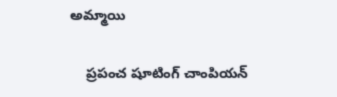అమ్మాయి

    ప్రపంచ షూటింగ్ చాంపియన్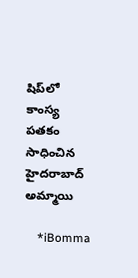షిప్‌లో కాంస్య పతకం సాధించిన హైదరాబాద్ అమ్మాయి

    *iBomma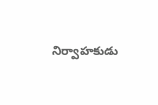నిర్వాహకుడు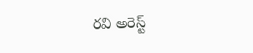రవి అరెస్ట్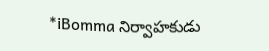*iBomma నిర్వాహకుడు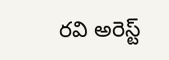రవి అరెస్ట్